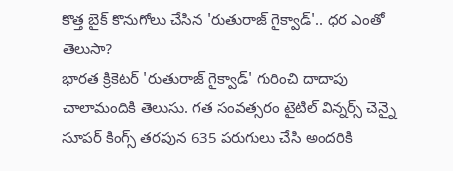కొత్త బైక్ కొనుగోలు చేసిన 'రుతురాజ్ గైక్వాడ్'.. ధర ఎంతో తెలుసా?
భారత క్రికెటర్ 'రుతురాజ్ గైక్వాడ్' గురించి దాదాపు చాలామందికి తెలుసు. గత సంవత్సరం టైటిల్ విన్నర్స్ చెన్నై సూపర్ కింగ్స్ తరపున 635 పరుగులు చేసి అందరికి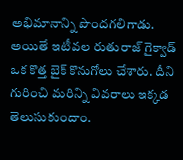అభిమానాన్ని పొందగలిగాడు. అయితే ఇటీవల రుతురాజ్ గైక్వాడ్ ఒక కొత్త బైక్ కొనుగోలు చేశారు. దీని గురించి మరిన్ని వివరాలు ఇక్కడ తెలుసుకుందాం.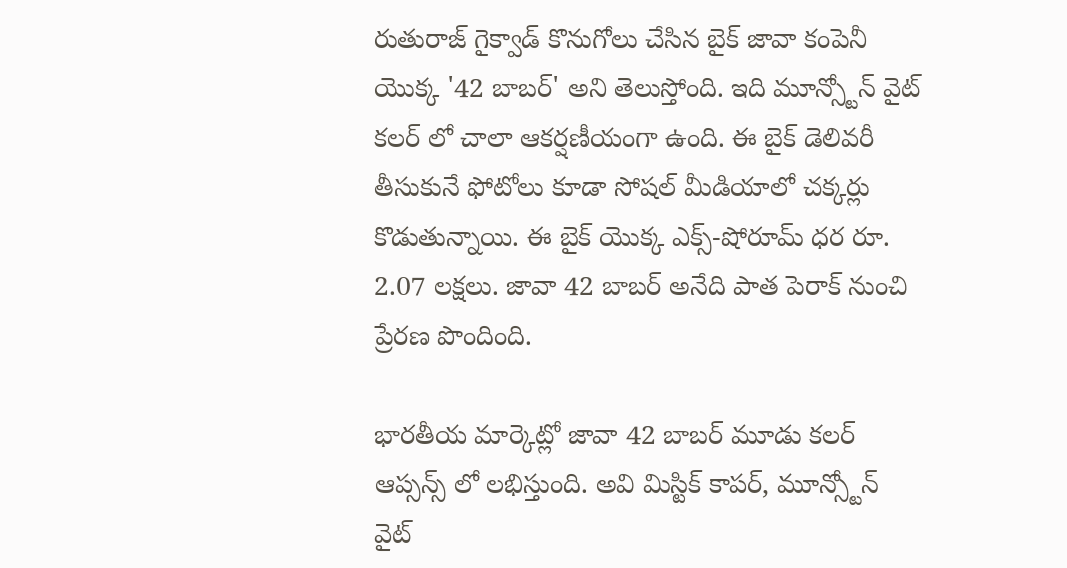రుతురాజ్ గైక్వాడ్ కొనుగోలు చేసిన బైక్ జావా కంపెనీ యొక్క '42 బాబర్' అని తెలుస్తోంది. ఇది మూన్స్టోన్ వైట్ కలర్ లో చాలా ఆకర్షణీయంగా ఉంది. ఈ బైక్ డెలివరీ తీసుకునే ఫోటోలు కూడా సోషల్ మీడియాలో చక్కర్లు కొడుతున్నాయి. ఈ బైక్ యొక్క ఎక్స్-షోరూమ్ ధర రూ. 2.07 లక్షలు. జావా 42 బాబర్ అనేది పాత పెరాక్ నుంచి ప్రేరణ పొందింది.

భారతీయ మార్కెట్లో జావా 42 బాబర్ మూడు కలర్ ఆప్సన్స్ లో లభిస్తుంది. అవి మిస్టిక్ కాపర్, మూన్స్టోన్ వైట్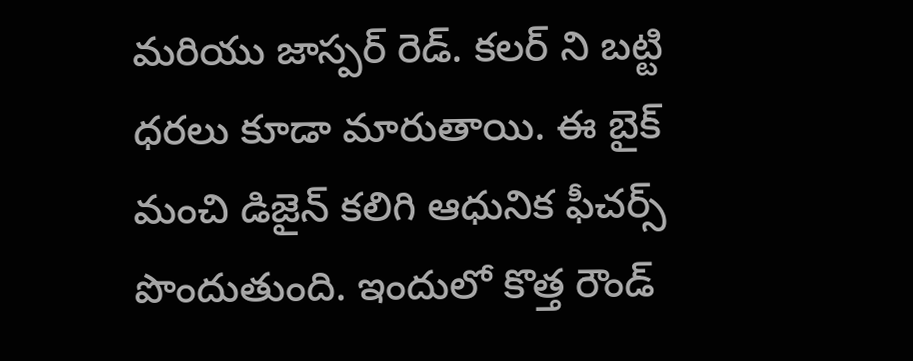మరియు జాస్పర్ రెడ్. కలర్ ని బట్టి ధరలు కూడా మారుతాయి. ఈ బైక్ మంచి డిజైన్ కలిగి ఆధునిక ఫీచర్స్ పొందుతుంది. ఇందులో కొత్త రౌండ్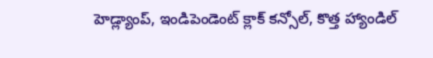హెడ్ల్యాంప్, ఇండిపెండెంట్ క్లాక్ కన్సోల్, కొత్త హ్యాండిల్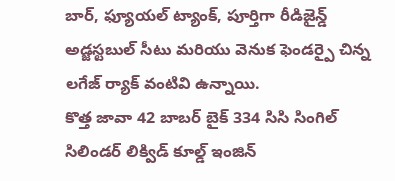బార్, ఫ్యూయల్ ట్యాంక్, పూర్తిగా రీడిజైన్డ్ అడ్జస్టబుల్ సీటు మరియు వెనుక ఫెండర్పై చిన్న లగేజ్ ర్యాక్ వంటివి ఉన్నాయి.
కొత్త జావా 42 బాబర్ బైక్ 334 సిసి సింగిల్ సిలిండర్ లిక్విడ్ కూల్డ్ ఇంజిన్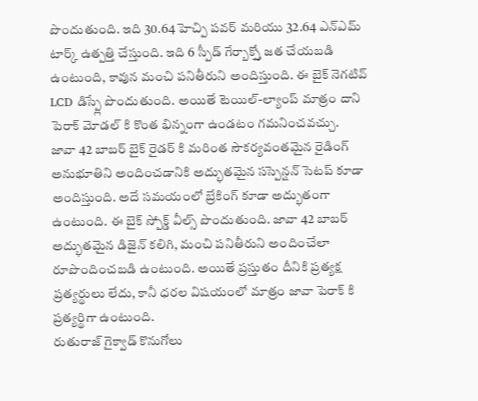పొందుతుంది. ఇది 30.64 హెచ్పి పవర్ మరియు 32.64 ఎన్ఎమ్ టార్క్ ఉత్పత్తి చేస్తుంది. ఇది 6 స్పీడ్ గేర్బాక్స్తో జత చేయబడి ఉంటుంది, కావున మంచి పనితీరుని అందిస్తుంది. ఈ బైక్ నెగటివ్ LCD డిస్ప్లే పొందుతుంది. అయితే టెయిల్-ల్యాంప్ మాత్రం దాని పెరాక్ మోడల్ కి కొంత భిన్నంగా ఉండటం గమనించవచ్చు.
జావా 42 బాబర్ బైక్ రైడర్ కి మరింత సౌకర్యవంతమైన రైడింగ్ అనుభూతిని అందించడానికి అద్భుతమైన సస్పెన్షన్ సెటప్ కూడా అందిస్తుంది. అదే సమయంలో బ్రేకింగ్ కూడా అద్భుతంగా ఉంటుంది. ఈ బైక్ స్పోక్డ్ వీల్స్ పొందుతుంది. జావా 42 బాబర్ అద్భుతమైన డిజైన్ కలిగి, మంచి పనితీరుని అందించేలా రూపొందించబడి ఉంటుంది. అయితే ప్రస్తుతం దీనికి ప్రత్యక్ష ప్రత్యర్థులు లేదు, కానీ ధరల విషయంలో మాత్రం జావా పెరాక్ కి ప్రత్యర్థిగా ఉంటుంది.
రుతురాజ్ గైక్వాడ్ కొనుగోలు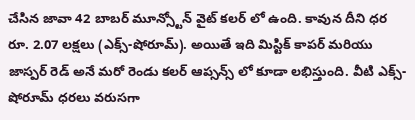చేసిన జావా 42 బాబర్ మూన్స్టోన్ వైట్ కలర్ లో ఉంది. కావున దీని ధర రూ. 2.07 లక్షలు (ఎక్స్-షోరూమ్). అయితే ఇది మిస్టిక్ కాపర్ మరియు జాస్పర్ రెడ్ అనే మరో రెండు కలర్ ఆప్సన్స్ లో కూడా లభిస్తుంది. వీటి ఎక్స్-షోరూమ్ ధరలు వరుసగా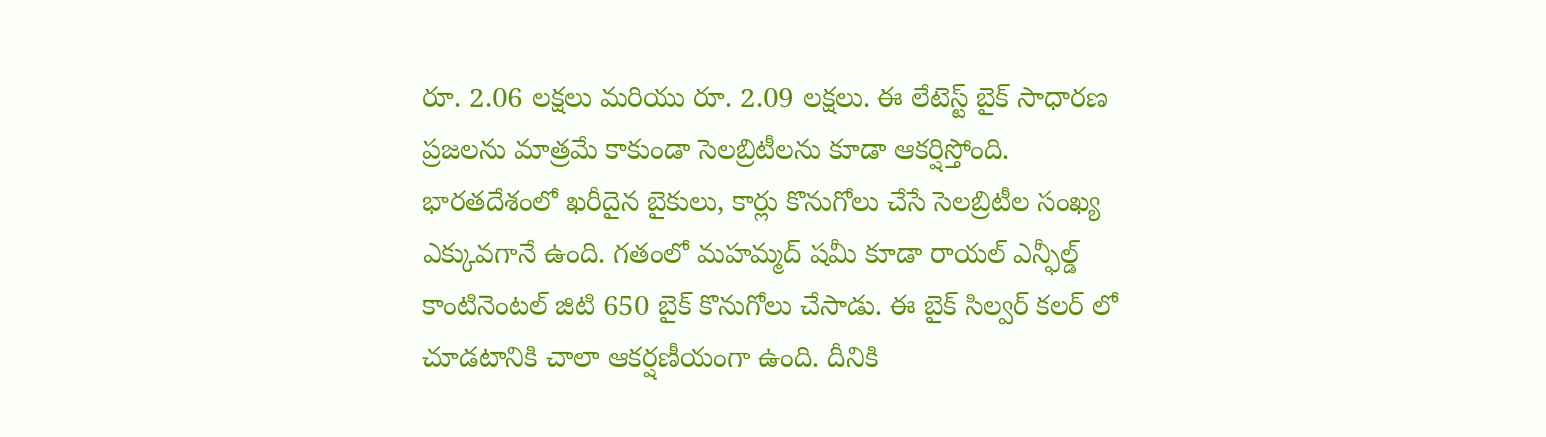రూ. 2.06 లక్షలు మరియు రూ. 2.09 లక్షలు. ఈ లేటెస్ట్ బైక్ సాధారణ ప్రజలను మాత్రమే కాకుండా సెలబ్రిటీలను కూడా ఆకర్షిస్తోంది.
భారతదేశంలో ఖరీదైన బైకులు, కార్లు కొనుగోలు చేసే సెలబ్రిటీల సంఖ్య ఎక్కువగానే ఉంది. గతంలో మహమ్మద్ షమీ కూడా రాయల్ ఎన్ఫీల్డ్ కాంటినెంటల్ జిటి 650 బైక్ కొనుగోలు చేసాడు. ఈ బైక్ సిల్వర్ కలర్ లో చూడటానికి చాలా ఆకర్షణీయంగా ఉంది. దీనికి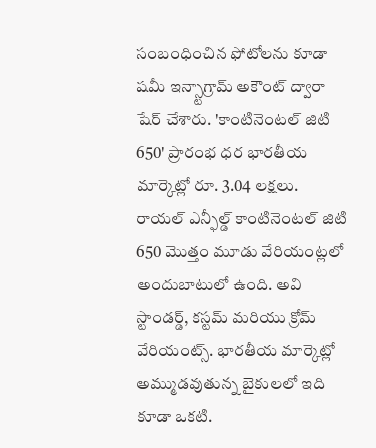సంబంధించిన ఫోటోలను కూడా షమీ ఇన్స్టాగ్రామ్ అకౌంట్ ద్వారా షేర్ చేశారు. 'కాంటినెంటల్ జిటి 650' ప్రారంభ ధర భారతీయ మార్కెట్లో రూ. 3.04 లక్షలు.
రాయల్ ఎన్ఫీల్డ్ కాంటినెంటల్ జిటి 650 మొత్తం మూడు వేరియంట్లలో అందుబాటులో ఉంది. అవి స్టాండర్డ్, కస్టమ్ మరియు క్రోమ్ వేరియంట్స్. భారతీయ మార్కెట్లో అమ్ముడవుతున్న బైకులలో ఇది కూడా ఒకటి.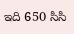ఇది 650 సిసి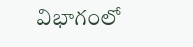విభాగంలో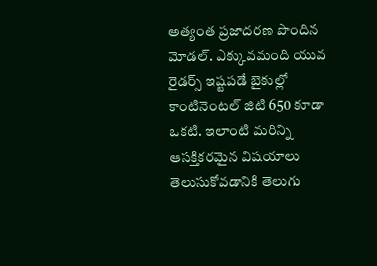అత్యంత ప్రజాదరణ పొందిన మోడల్. ఎక్కువమంది యువ రైడర్స్ ఇష్టపడే బైకుల్లో కాంటినెంటల్ జిటి 650 కూడా ఒకటి. ఇలాంటి మరిన్ని ఆసక్తికరమైన విషయాలు తెలుసుకోవడానికి తెలుగు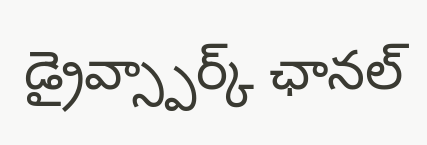డ్రైవ్స్పార్క్ ఛానల్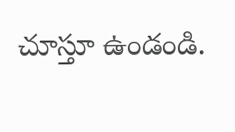చూస్తూ ఉండండి.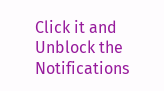Click it and Unblock the Notifications